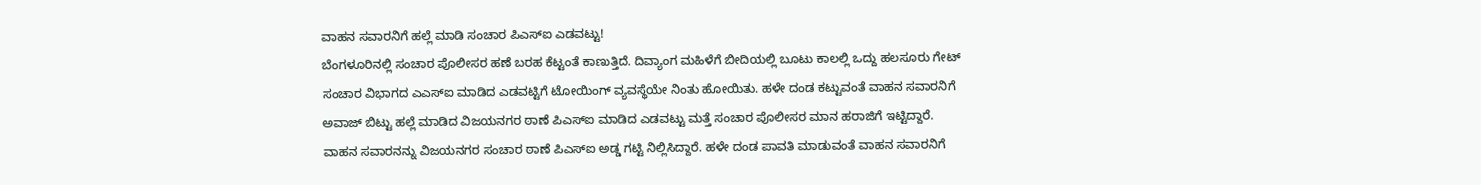ವಾಹನ ಸವಾರನಿಗೆ ಹಲ್ಲೆ ಮಾಡಿ ಸಂಚಾರ ಪಿಎಸ್ಐ ಎಡವಟ್ಟು!
ಬೆಂಗಳೂರಿನಲ್ಲಿ ಸಂಚಾರ ಪೊಲೀಸರ ಹಣೆ ಬರಹ ಕೆಟ್ಟಂತೆ ಕಾಣುತ್ತಿದೆ. ದಿವ್ಯಾಂಗ ಮಹಿಳೆಗೆ ಬೀದಿಯಲ್ಲಿ ಬೂಟು ಕಾಲಲ್ಲಿ ಒದ್ದು ಹಲಸೂರು ಗೇಟ್ ಸಂಚಾರ ವಿಭಾಗದ ಎಎಸ್ಐ ಮಾಡಿದ ಎಡವಟ್ಟಿಗೆ ಟೋಯಿಂಗ್ ವ್ಯವಸ್ಥೆಯೇ ನಿಂತು ಹೋಯಿತು. ಹಳೇ ದಂಡ ಕಟ್ಟುವಂತೆ ವಾಹನ ಸವಾರನಿಗೆ ಅವಾಜ್ ಬಿಟ್ಟು ಹಲ್ಲೆ ಮಾಡಿದ ವಿಜಯನಗರ ಠಾಣೆ ಪಿಎಸ್ಐ ಮಾಡಿದ ಎಡವಟ್ಟು ಮತ್ತೆ ಸಂಚಾರ ಪೊಲೀಸರ ಮಾನ ಹರಾಜಿಗೆ ಇಟ್ಟಿದ್ದಾರೆ.
ವಾಹನ ಸವಾರನನ್ನು ವಿಜಯನಗರ ಸಂಚಾರ ಠಾಣೆ ಪಿಎಸ್ಐ ಅಡ್ಡ ಗಟ್ಟಿ ನಿಲ್ಲಿಸಿದ್ದಾರೆ. ಹಳೇ ದಂಡ ಪಾವತಿ ಮಾಡುವಂತೆ ವಾಹನ ಸವಾರನಿಗೆ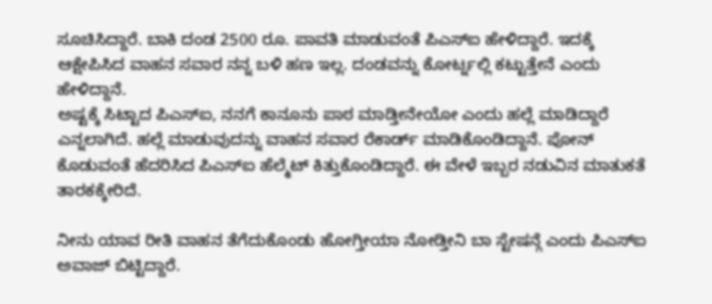ಸೂಚಿಸಿದ್ದಾರೆ. ಬಾಕಿ ದಂಡ 2500 ರೂ. ಪಾವತಿ ಮಾಡುವಂತೆ ಪಿಎಸ್ಐ ಹೇಳಿದ್ದಾರೆ. ಇದಕ್ಕೆ ಆಕ್ಷೇಪಿಸಿದ ವಾಹನ ಸವಾರ ನನ್ನ ಬಳಿ ಹಣ ಇಲ್ಲ. ದಂಡವನ್ನು ಕೋರ್ಟ್ನಲ್ಲಿ ಕಟ್ಟುತ್ತೇನೆ ಎಂದು ಹೇಳಿದ್ದಾನೆ.
ಅಷ್ಟಕ್ಕೆ ಸಿಟ್ಟಾದ ಪಿಎಸ್ಐ, ನನಗೆ ಕಾನೂನು ಪಾಠ ಮಾಡ್ತೀನೇಯೋ ಎಂದು ಹಲ್ಲೆ ಮಾಡಿದ್ದಾರೆ ಎನ್ನಲಾಗಿದೆ. ಹಲ್ಲೆ ಮಾಡುವುದನ್ನು ವಾಹನ ಸವಾರ ರೆಕಾರ್ಡ್ ಮಾಡಿಕೊಂಡಿದ್ದಾನೆ. ಪೋನ್ ಕೊಡುವಂತೆ ಹೆದರಿಸಿದ ಪಿಎಸ್ಐ ಹೆಲ್ಮೆಟ್ ಕಿತ್ತುಕೊಂಡಿದ್ದಾರೆ. ಈ ವೇಳೆ ಇಬ್ಬರ ನಡುವಿನ ಮಾತುಕತೆ ತಾರಕಕ್ಕೇರಿದೆ.

ನೀನು ಯಾವ ರೀತಿ ವಾಹನ ತೆಗೆದುಕೊಂಡು ಹೋಗ್ತೀಯಾ ನೋಡ್ತೀನಿ ಬಾ ಸ್ಟೇಷನ್ಗೆ ಎಂದು ಪಿಎಸ್ಐ ಅವಾಜ್ ಬಿಟ್ಟಿದ್ದಾರೆ.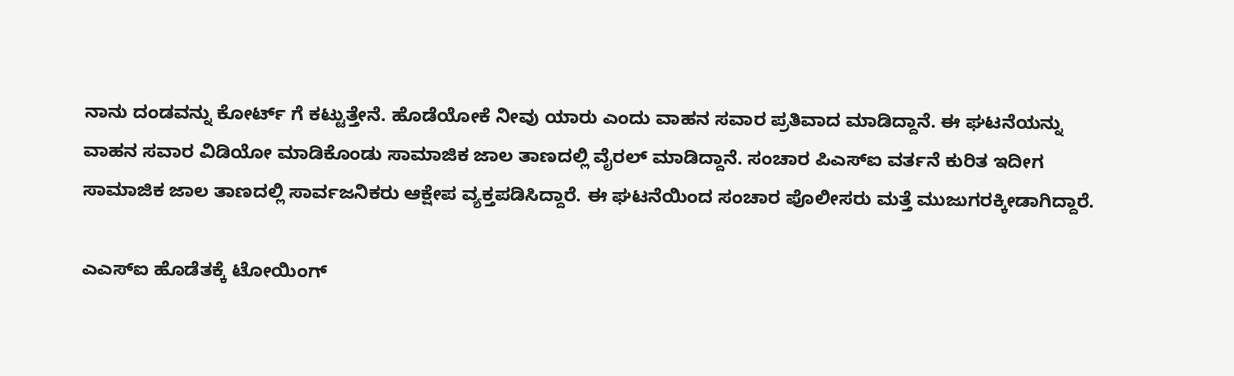ನಾನು ದಂಡವನ್ನು ಕೋರ್ಟ್ ಗೆ ಕಟ್ಟುತ್ತೇನೆ. ಹೊಡೆಯೋಕೆ ನೀವು ಯಾರು ಎಂದು ವಾಹನ ಸವಾರ ಪ್ರತಿವಾದ ಮಾಡಿದ್ದಾನೆ. ಈ ಘಟನೆಯನ್ನು ವಾಹನ ಸವಾರ ವಿಡಿಯೋ ಮಾಡಿಕೊಂಡು ಸಾಮಾಜಿಕ ಜಾಲ ತಾಣದಲ್ಲಿ ವೈರಲ್ ಮಾಡಿದ್ದಾನೆ. ಸಂಚಾರ ಪಿಎಸ್ಐ ವರ್ತನೆ ಕುರಿತ ಇದೀಗ ಸಾಮಾಜಿಕ ಜಾಲ ತಾಣದಲ್ಲಿ ಸಾರ್ವಜನಿಕರು ಆಕ್ಷೇಪ ವ್ಯಕ್ತಪಡಿಸಿದ್ದಾರೆ. ಈ ಘಟನೆಯಿಂದ ಸಂಚಾರ ಪೊಲೀಸರು ಮತ್ತೆ ಮುಜುಗರಕ್ಕೀಡಾಗಿದ್ದಾರೆ.

ಎಎಸ್ಐ ಹೊಡೆತಕ್ಕೆ ಟೋಯಿಂಗ್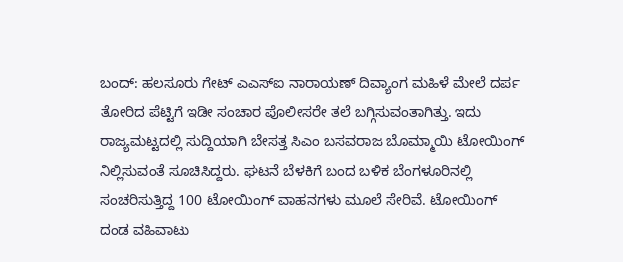ಬಂದ್: ಹಲಸೂರು ಗೇಟ್ ಎಎಸ್ಐ ನಾರಾಯಣ್ ದಿವ್ಯಾಂಗ ಮಹಿಳೆ ಮೇಲೆ ದರ್ಪ ತೋರಿದ ಪೆಟ್ಟಿಗೆ ಇಡೀ ಸಂಚಾರ ಪೊಲೀಸರೇ ತಲೆ ಬಗ್ಗಿಸುವಂತಾಗಿತ್ತು. ಇದು ರಾಜ್ಯಮಟ್ಟದಲ್ಲಿ ಸುದ್ದಿಯಾಗಿ ಬೇಸತ್ತ ಸಿಎಂ ಬಸವರಾಜ ಬೊಮ್ಮಾಯಿ ಟೋಯಿಂಗ್ ನಿಲ್ಲಿಸುವಂತೆ ಸೂಚಿಸಿದ್ದರು. ಘಟನೆ ಬೆಳಕಿಗೆ ಬಂದ ಬಳಿಕ ಬೆಂಗಳೂರಿನಲ್ಲಿ ಸಂಚರಿಸುತ್ತಿದ್ದ 100 ಟೋಯಿಂಗ್ ವಾಹನಗಳು ಮೂಲೆ ಸೇರಿವೆ. ಟೋಯಿಂಗ್ ದಂಡ ವಹಿವಾಟು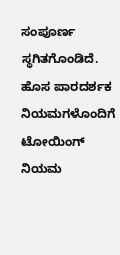ಸಂಪೂರ್ಣ ಸ್ಥಗಿತಗೊಂಡಿದೆ. ಹೊಸ ಪಾರದರ್ಶಕ ನಿಯಮಗಳೊಂದಿಗೆ ಟೋಯಿಂಗ್ ನಿಯಮ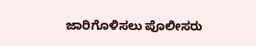ಜಾರಿಗೊಳಿಸಲು ಪೊಲೀಸರು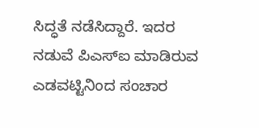ಸಿದ್ಧತೆ ನಡೆಸಿದ್ದಾರೆ. ಇದರ ನಡುವೆ ಪಿಎಸ್ಐ ಮಾಡಿರುವ ಎಡವಟ್ಟಿನಿಂದ ಸಂಚಾರ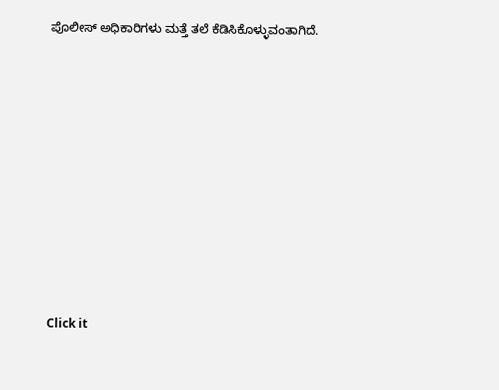ಪೊಲೀಸ್ ಅಧಿಕಾರಿಗಳು ಮತ್ತೆ ತಲೆ ಕೆಡಿಸಿಕೊಳ್ಳುವಂತಾಗಿದೆ.












Click it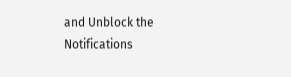and Unblock the Notifications